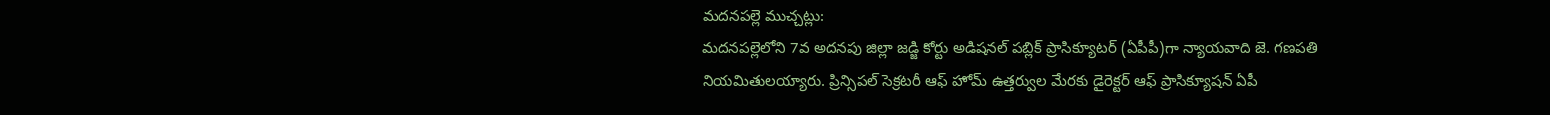మదనపల్లె ముచ్చట్లు:
మదనపల్లెలోని 7వ అదనపు జిల్లా జడ్జి కోర్టు అడిషనల్ పబ్లిక్ ప్రాసిక్యూటర్ (ఏపీపీ)గా న్యాయవాది జె. గణపతి నియమితులయ్యారు. ప్రిన్సిపల్ సెక్రటరీ ఆఫ్ హోమ్ ఉత్తర్వుల మేరకు డైరెక్టర్ ఆఫ్ ప్రాసిక్యూషన్ ఏపీ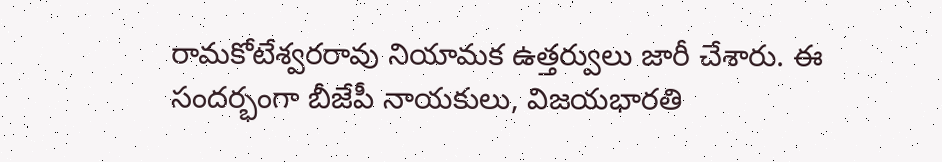రామకోటేశ్వరరావు నియామక ఉత్తర్వులు జారీ చేశారు. ఈ సందర్భంగా బీజేపీ నాయకులు, విజయభారతి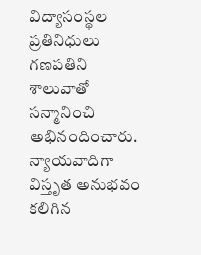విద్యాసంస్థల ప్రతినిధులు గణపతిని శాలువాతో సన్మానించి అభినందించారు. న్యాయవాదిగా విస్తృత అనుభవం కలిగిన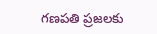గణపతి ప్రజలకు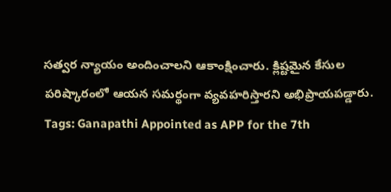సత్వర న్యాయం అందించాలని ఆకాంక్షించారు. క్లిష్టమైన కేసుల పరిష్కారంలో ఆయన సమర్థంగా వ్యవహరిస్తారని అభిప్రాయపడ్డారు.
Tags: Ganapathi Appointed as APP for the 7th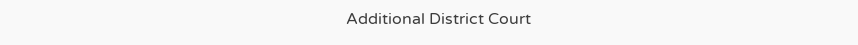Additional District Court